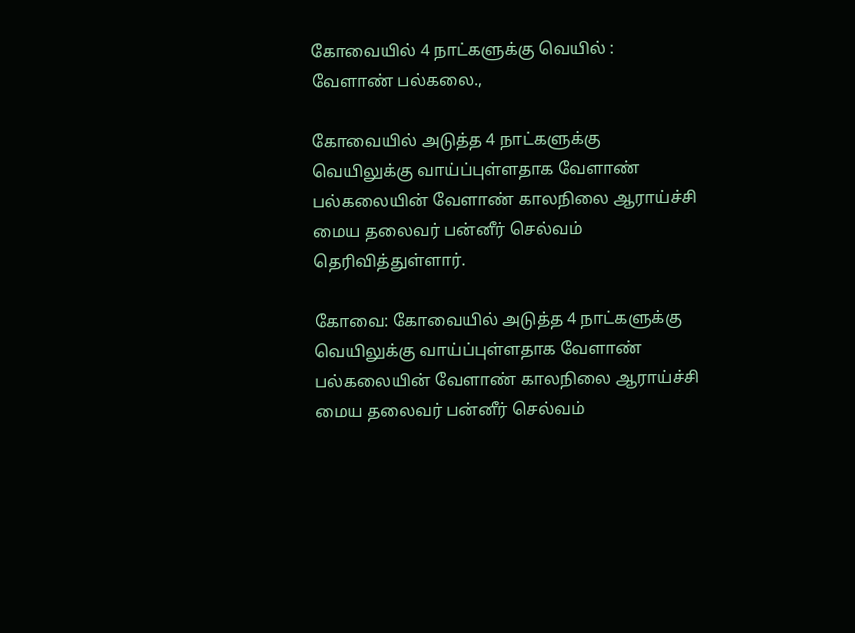கோவையில் 4 நாட்களுக்கு வெயில் : வேளாண் பல்கலை.,

கோவையில் அடுத்த 4 நாட்களுக்கு வெயிலுக்கு வாய்ப்புள்ளதாக வேளாண் பல்கலையின் வேளாண் காலநிலை ஆராய்ச்சி மைய தலைவர் பன்னீர் செல்வம் தெரிவித்துள்ளார்.

கோவை: கோவையில் அடுத்த 4 நாட்களுக்கு வெயிலுக்கு வாய்ப்புள்ளதாக வேளாண் பல்கலையின் வேளாண் காலநிலை ஆராய்ச்சி மைய தலைவர் பன்னீர் செல்வம்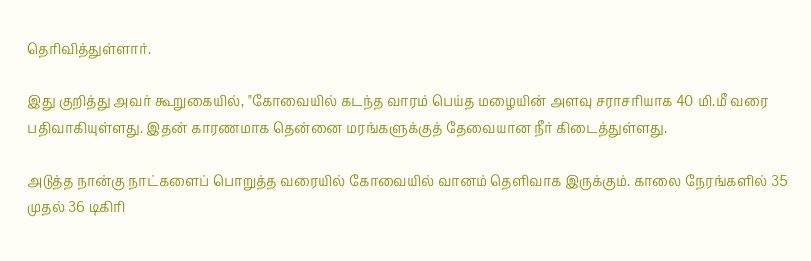தெரிவித்துள்ளார்.

இது குறித்து அவர் கூறுகையில், "கோவையில் கடந்த வாரம் பெய்த மழையின் அளவு சராசரியாக 40 மி.மீ வரை பதிவாகியுள்ளது. இதன் காரணமாக தென்னை மரங்களுக்குத் தேவையான நீர் கிடைத்துள்ளது.

அடுத்த நான்கு நாட்களைப் பொறுத்த வரையில் கோவையில் வானம் தெளிவாக இருக்கும். காலை நேரங்களில் 35 முதல் 36 டிகிரி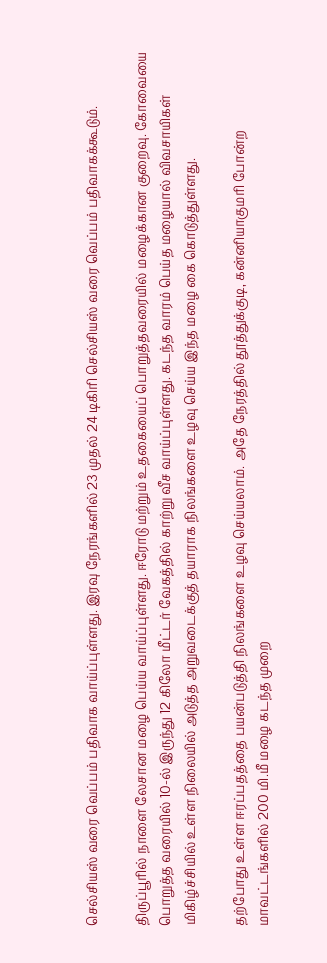செல்சியஸ் வரை வெப்பம் பதிவாக வாய்ப்புள்ளது. இரவு நேரங்களில் 23 முதல் 24 டிகிரி செல்சியஸ் வரை வெப்பம் பதிவாகக்கூடும்.

திருப்பூரில் நாளை லேசான மழை பெய்ய வாய்ப்புள்ளது. ஈரோடு மற்றும் உதகையைப் பொறுத்தவரையில் மழைக்கான குறைவு. கோவையை பொறுத்த வரையில் 10-ல் இருந்து 12 கிலோ மீட்டர் வேகத்தில் காற்று வீச வாய்ப்புள்ளது. கடந்த வாரம் பெய்த மழையால் விவசாயிகள் மிகிழ்ச்சியில் உள்ள நிலையில் அடுத்த அறுவடைக்குத் தயாராக நிலங்களை உழவு செய்ய இந்த மழை கை கொடுத்துள்ளது.

தற்போது உள்ள ஈரப்பதத்தை பயன்படுத்தி நிலங்களை உழவு செய்யலாம். அதே நேரத்தில் தூத்துக்குடி, கன்னியாகுமரி போன்ற மாவட்டங்களில் 200 மி.மீ மழை கடந்த முறை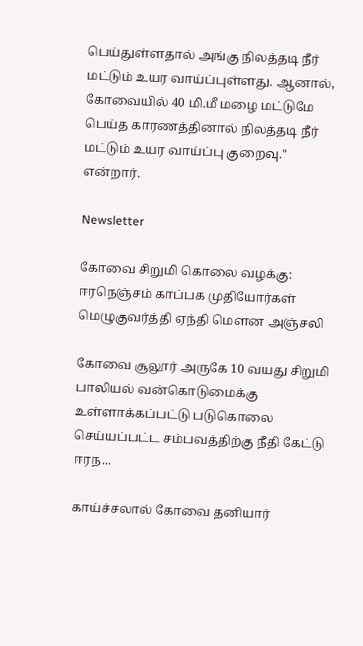பெய்துள்ளதால் அங்கு நிலத்தடி நீர் மட்டும் உயர வாய்ப்புள்ளது. ஆனால், கோவையில் 40 மி.மீ மழை மட்டுமே பெய்த காரணத்தினால் நிலத்தடி நீர் மட்டும் உயர வாய்ப்பு குறைவு." என்றார்.

Newsletter

கோவை சிறுமி கொலை வழக்கு: ஈரநெஞ்சம் காப்பக முதியோர்கள் மெழுகுவர்த்தி ஏந்தி மௌன அஞ்சலி

கோவை சூலூர் அருகே 10 வயது சிறுமி பாலியல் வன்கொடுமைக்கு உள்ளாக்கப்பட்டு படுகொலை செய்யப்பட்ட சம்பவத்திற்கு நீதி கேட்டு ஈரந...

காய்ச்சலால் கோவை தனியார்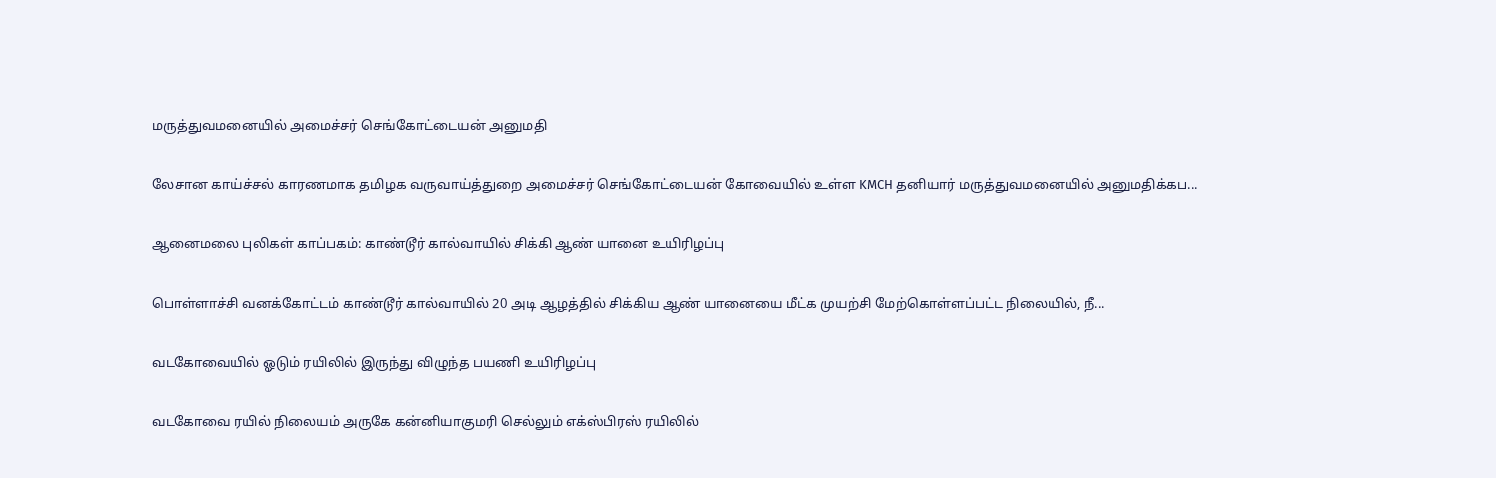மருத்துவமனையில் அமைச்சர் செங்கோட்டையன் அனுமதி

லேசான காய்ச்சல் காரணமாக தமிழக வருவாய்த்துறை அமைச்சர் செங்கோட்டையன் கோவையில் உள்ள KMCH தனியார் மருத்துவமனையில் அனுமதிக்கப...

ஆனைமலை புலிகள் காப்பகம்: காண்டூர் கால்வாயில் சிக்கி ஆண் யானை உயிரிழப்பு

பொள்ளாச்சி வனக்கோட்டம் காண்டூர் கால்வாயில் 20 அடி ஆழத்தில் சிக்கிய ஆண் யானையை மீட்க முயற்சி மேற்கொள்ளப்பட்ட நிலையில், நீ...

வடகோவையில் ஓடும் ரயிலில் இருந்து விழுந்த பயணி உயிரிழப்பு

வடகோவை ரயில் நிலையம் அருகே கன்னியாகுமரி செல்லும் எக்ஸ்பிரஸ் ரயிலில்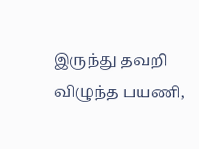இருந்து தவறி விழுந்த பயணி,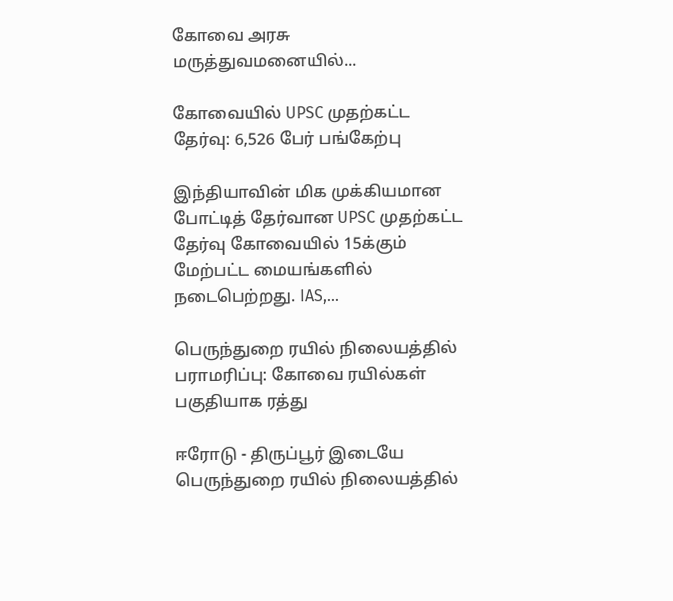கோவை அரசு மருத்துவமனையில்...

கோவையில் UPSC முதற்கட்ட தேர்வு: 6,526 பேர் பங்கேற்பு

இந்தியாவின் மிக முக்கியமான போட்டித் தேர்வான UPSC முதற்கட்ட தேர்வு கோவையில் 15க்கும் மேற்பட்ட மையங்களில் நடைபெற்றது. IAS,...

பெருந்துறை ரயில் நிலையத்தில் பராமரிப்பு: கோவை ரயில்கள் பகுதியாக ரத்து

ஈரோடு - திருப்பூர் இடையே பெருந்துறை ரயில் நிலையத்தில்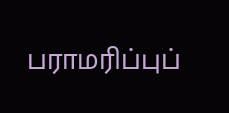பராமரிப்புப்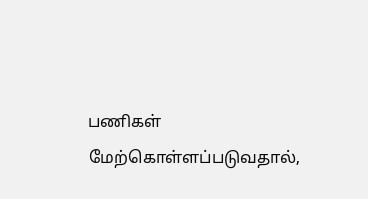பணிகள் மேற்கொள்ளப்படுவதால்,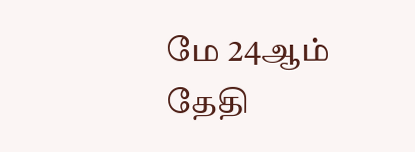மே 24ஆம் தேதி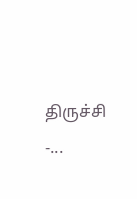திருச்சி -...